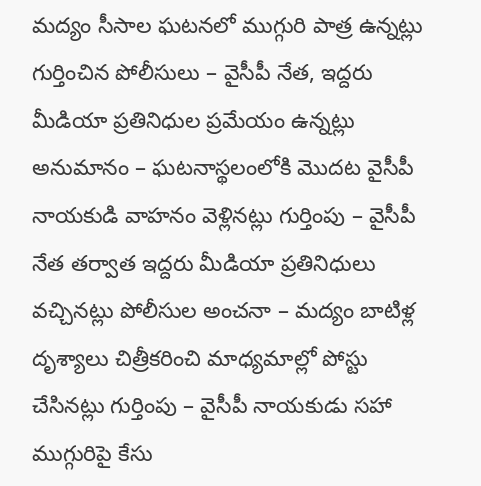మద్యం సీసాల ఘటనలో ముగ్గురి పాత్ర ఉన్నట్లు గుర్తించిన పోలీసులు – వైసీపీ నేత, ఇద్దరు మీడియా ప్రతినిధుల ప్రమేయం ఉన్నట్లు అనుమానం – ఘటనాస్థలంలోకి మొదట వైసీపీ నాయకుడి వాహనం వెళ్లినట్లు గుర్తింపు – వైసీపీ నేత తర్వాత ఇద్దరు మీడియా ప్రతినిధులు వచ్చినట్లు పోలీసుల అంచనా – మద్యం బాటిళ్ల దృశ్యాలు చిత్రీకరించి మాధ్యమాల్లో పోస్టు చేసినట్లు గుర్తింపు – వైసీపీ నాయకుడు సహా ముగ్గురిపై కేసు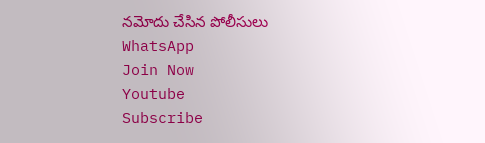నమోదు చేసిన పోలీసులు
WhatsApp
Join Now
Youtube
Subscribe